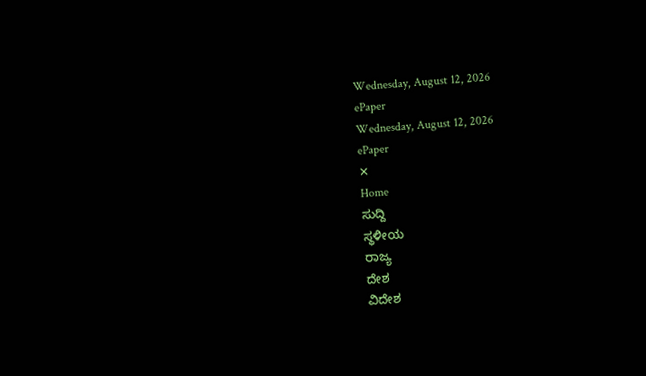Wednesday, August 12, 2026
ePaper
Wednesday, August 12, 2026
ePaper
✕
Home
ಸುದ್ದಿ
ಸ್ಥಳೀಯ
ರಾಜ್ಯ
ದೇಶ
ವಿದೇಶ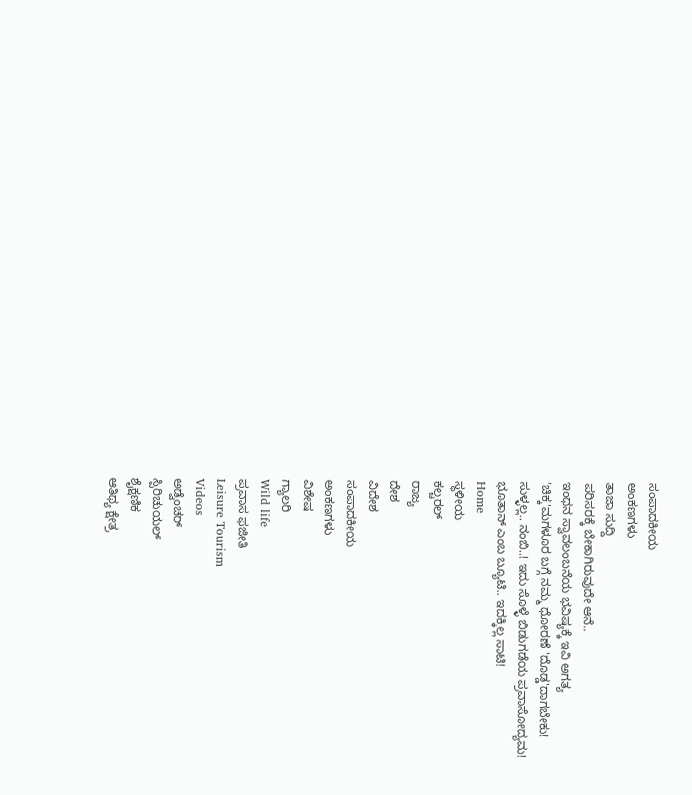ಸಂಪಾದಕೀಯ
ಅಂಕಣಗಳು
ತಾಜಾ ಸುದ್ದಿ
ಪರಿಸರಕ್ಕೆ ಬೇಕಾಗಿರುವುದೇ ಆನೆ..
ಇಂಧನ ಸ್ವಾವಲಂಬನೆಯ ಭವಿಷ್ಯಕ್ಕೆ ಇವಿ ಅಗತ್ಯ
'ಚಿಕ್ಕ'ಮಗಳೂರ ಬಗ್ಗೆ ನಮ್ಮ ಧೋರಣೆ 'ದೊಡ್ಡ'ದಾಗಬೇಕು!
ಸುಳ್ಳಲ್ಲ.. ನಂಬಿ..! ಇದು ಸೊಳ್ಳೆ ಬಿಡುಗಡೆಯ ಪ್ರವಾಸೋದ್ಯಮ!
ಭೂತಾನ್ ಎಂಬ ಬ್ಯೂಟಿ.. ಇದಕ್ಕಿಲ್ಲ ಸಾಟಿ!
Home
ಸ್ಥಳೀಯ
ಕಲ್ಚರಲ್
ರಾಜ್ಯ
ದೇಶ
ವಿದೇಶ
ಸಂಪಾದಕೀಯ
ಅಂಕಣಗಳು
ವಿಶೇಷ
ಗ್ಯಾಲರಿ
Wild life
ಪ್ರವಾಸ ಫಜೀತಿ
Leisure Tourism
Videos
ಅಡ್ವೆಂಚರ್
ಸ್ಪಿರಿಚುಯಲ್
ಶೈಕ್ಷಣಿಕ
ಆತಿಥ್ಯ ಕ್ಷೇತ್ರ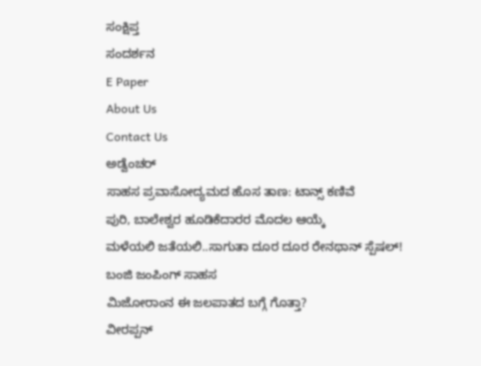ಸಂಕ್ಷಿಪ್ತ
ಸಂದರ್ಶನ
E Paper
About Us
Contact Us
ಅಡ್ವೆಂಚರ್
ಸಾಹಸ ಪ್ರವಾಸೋದ್ಯಮದ ಹೊಸ ತಾಣ: ಟಾನ್ಸ್ ಕಣಿವೆ
ಪುರಿ, ಬಾಲೇಶ್ವರ ಹೂಡಿಕೆದಾರರ ಮೊದಲ ಆಯ್ಕೆ
ಮಳೆಯಲಿ ಜತೆಯಲಿ..ಸಾಗುತಾ ದೂರ ದೂರ ರೇನಥಾನ್ ಸ್ಪೆಷಲ್!
ಬಂಜಿ ಜಂಪಿಂಗ್ ಸಾಹಸ
ಮಿಜೋರಾಂನ ಈ ಜಲಪಾತದ ಬಗ್ಗೆ ಗೊತ್ತಾ?
ವೀರಪ್ಪನ್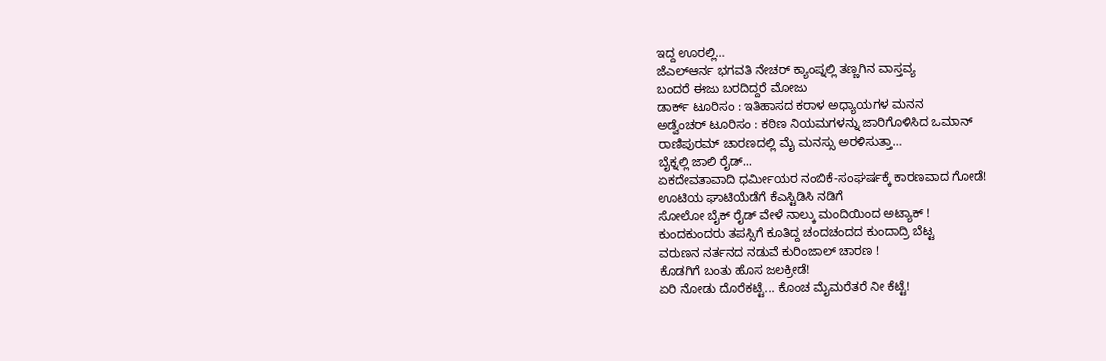ಇದ್ದ ಊರಲ್ಲಿ…
ಜೆಎಲ್ಆರ್ನ ಭಗವತಿ ನೇಚರ್ ಕ್ಯಾಂಪ್ನಲ್ಲಿ ತಣ್ಣಗಿನ ವಾಸ್ತವ್ಯ
ಬಂದರೆ ಈಜು ಬರದಿದ್ದರೆ ಮೋಜು
ಡಾರ್ಕ್ ಟೂರಿಸಂ : ಇತಿಹಾಸದ ಕರಾಳ ಅಧ್ಯಾಯಗಳ ಮನನ
ಅಡ್ವೆಂಚರ್ ಟೂರಿಸಂ : ಕಠಿಣ ನಿಯಮಗಳನ್ನು ಜಾರಿಗೊಳಿಸಿದ ಒಮಾನ್
ರಾಣಿಪುರಮ್ ಚಾರಣದಲ್ಲಿ ಮೈ ಮನಸ್ಸು ಅರಳಿಸುತ್ತಾ…
ಬೈಕ್ನಲ್ಲಿ ಜಾಲಿ ರೈಡ್...
ಏಕದೇವತಾವಾದಿ ಧರ್ಮೀಯರ ನಂಬಿಕೆ-ಸಂಘರ್ಷಕ್ಕೆ ಕಾರಣವಾದ ಗೋಡೆ!
ಊಟಿಯ ಘಾಟಿಯೆಡೆಗೆ ಕೆಎಸ್ಟಿಡಿಸಿ ನಡಿಗೆ
ಸೋಲೋ ಬೈಕ್ ರೈಡ್ ವೇಳೆ ನಾಲ್ಕು ಮಂದಿಯಿಂದ ಅಟ್ಯಾಕ್ !
ಕುಂದಕುಂದರು ತಪಸ್ಸಿಗೆ ಕೂತಿದ್ದ ಚಂದಚಂದದ ಕುಂದಾದ್ರಿ ಬೆಟ್ಟ
ವರುಣನ ನರ್ತನದ ನಡುವೆ ಕುರಿಂಜಾಲ್ ಚಾರಣ !
ಕೊಡಗಿಗೆ ಬಂತು ಹೊಸ ಜಲಕ್ರೀಡೆ!
ಏರಿ ನೋಡು ದೊರೆಕಟ್ಟೆ... ಕೊಂಚ ಮೈಮರೆತರೆ ನೀ ಕೆಟ್ಟೆ!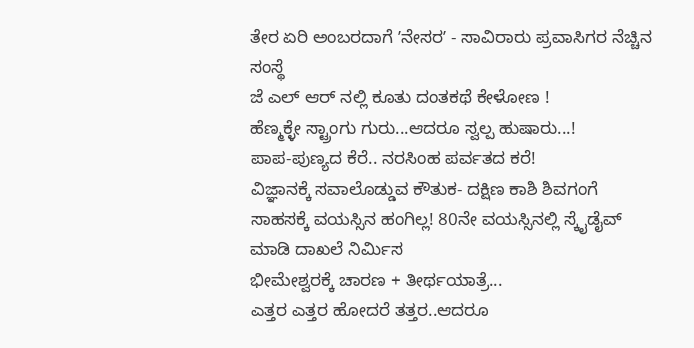ತೇರ ಏರಿ ಅಂಬರದಾಗೆ ʼನೇಸರʼ - ಸಾವಿರಾರು ಪ್ರವಾಸಿಗರ ನೆಚ್ಚಿನ ಸಂಸ್ಥೆ
ಜೆ ಎಲ್ ಆರ್ ನಲ್ಲಿ ಕೂತು ದಂತಕಥೆ ಕೇಳೋಣ !
ಹೆಣ್ಮಕ್ಳೇ ಸ್ಟ್ರಾಂಗು ಗುರು...ಆದರೂ ಸ್ವಲ್ಪ ಹುಷಾರು...!
ಪಾಪ-ಪುಣ್ಯದ ಕೆರೆ.. ನರಸಿಂಹ ಪರ್ವತದ ಕರೆ!
ವಿಜ್ಞಾನಕ್ಕೆ ಸವಾಲೊಡ್ಡುವ ಕೌತುಕ- ದಕ್ಷಿಣ ಕಾಶಿ ಶಿವಗಂಗೆ
ಸಾಹಸಕ್ಕೆ ವಯಸ್ಸಿನ ಹಂಗಿಲ್ಲ! 80ನೇ ವಯಸ್ಸಿನಲ್ಲಿ ಸ್ಕೈಡೈವ್ ಮಾಡಿ ದಾಖಲೆ ನಿರ್ಮಿಸ
ಭೀಮೇಶ್ವರಕ್ಕೆ ಚಾರಣ + ತೀರ್ಥಯಾತ್ರೆ...
ಎತ್ತರ ಎತ್ತರ ಹೋದರೆ ತತ್ತರ..ಆದರೂ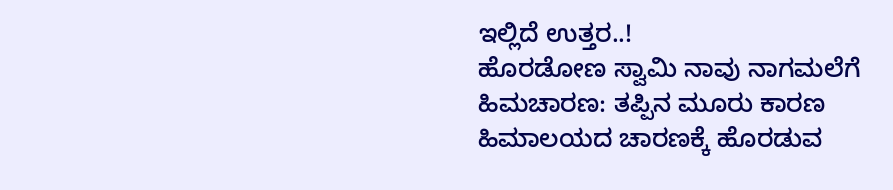ಇಲ್ಲಿದೆ ಉತ್ತರ..!
ಹೊರಡೋಣ ಸ್ವಾಮಿ ನಾವು ನಾಗಮಲೆಗೆ
ಹಿಮಚಾರಣ: ತಪ್ಪಿನ ಮೂರು ಕಾರಣ
ಹಿಮಾಲಯದ ಚಾರಣಕ್ಕೆ ಹೊರಡುವ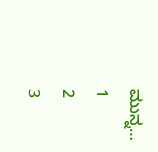ಮುನ್ನ…
1
2
3